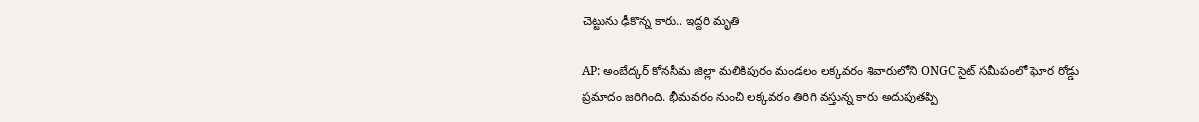చెట్టును ఢీకొన్న కారు.. ఇద్దరి మృతి

AP: అంబేద్కర్ కోనసీమ జిల్లా మలికిపురం మండలం లక్కవరం శివారులోని ONGC సైట్ సమీపంలో ఘోర రోడ్డు ప్రమాదం జరిగింది. భీమవరం నుంచి లక్కవరం తిరిగి వస్తున్న కారు అదుపుతప్పి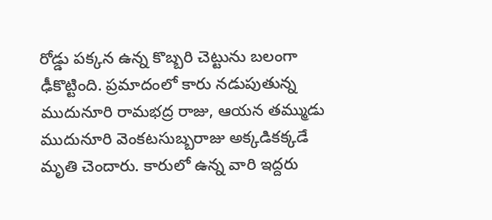రోడ్డు పక్కన ఉన్న కొబ్బరి చెట్టును బలంగా ఢీకొట్టింది. ప్రమాదంలో కారు నడుపుతున్న ముదునూరి రామభద్ర రాజు, ఆయన తమ్ముడు ముదునూరి వెంకటసుబ్బరాజు అక్కడికక్కడే మృతి చెందారు. కారులో ఉన్న వారి ఇద్దరు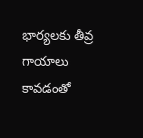భార్యలకు తీవ్ర గాయాలు కావడంతో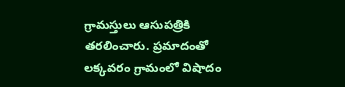గ్రామస్తులు ఆసుపత్రికి తరలించారు. ప్రమాదంతో లక్కవరం గ్రామంలో విషాదం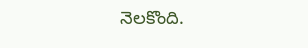నెలకొంది.